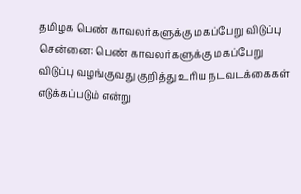தமிழக பெண் காவலர்களுக்கு மகப்பேறு விடுப்பு
சென்னை: பெண் காவலர்களுக்கு மகப்பேறு விடுப்பு வழங்குவது குறித்து உரிய நடவடக்கைகள் எடுக்கப்படும் என்று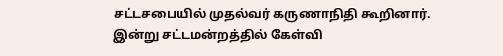சட்டசபையில் முதல்வர் கருணாநிதி கூறினார்.
இன்று சட்டமன்றத்தில் கேள்வி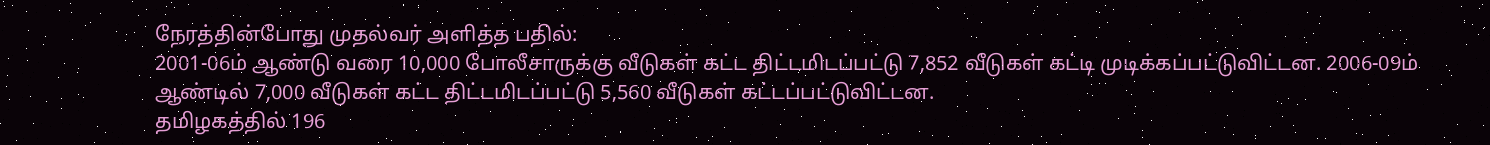நேரத்தின்போது முதல்வர் அளித்த பதில்:
2001-06ம் ஆண்டு வரை 10,000 போலீசாருக்கு வீடுகள் கட்ட திட்டமிடப்பட்டு 7,852 வீடுகள் கட்டி முடிக்கப்பட்டுவிட்டன. 2006-09ம் ஆண்டில் 7,000 வீடுகள் கட்ட திட்டமிடப்பட்டு 5,560 வீடுகள் கட்டப்பட்டுவிட்டன.
தமிழகத்தில் 196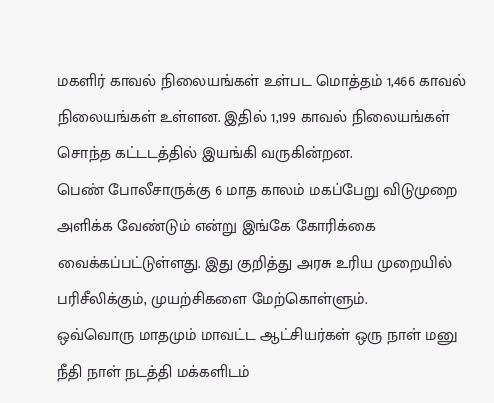மகளிர் காவல் நிலையங்கள் உள்பட மொத்தம் 1,466 காவல் நிலையங்கள் உள்ளன. இதில் 1,199 காவல் நிலையங்கள் சொந்த கட்டடத்தில் இயங்கி வருகின்றன.
பெண் போலீசாருக்கு 6 மாத காலம் மகப்பேறு விடுமுறை அளிக்க வேண்டும் என்று இங்கே கோரிக்கை வைக்கப்பட்டுள்ளது. இது குறித்து அரசு உரிய முறையில் பரிசீலிக்கும், முயற்சிகளை மேற்கொள்ளும்.
ஒவ்வொரு மாதமும் மாவட்ட ஆட்சியர்கள் ஒரு நாள் மனு நீதி நாள் நடத்தி மக்களிடம்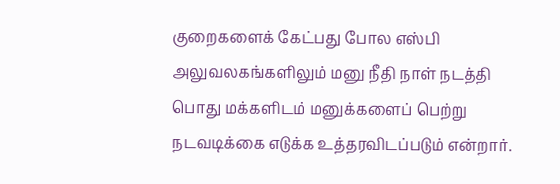குறைகளைக் கேட்பது போல எஸ்பி அலுவலகங்களிலும் மனு நீதி நாள் நடத்தி பொது மக்களிடம் மனுக்களைப் பெற்று நடவடிக்கை எடுக்க உத்தரவிடப்படும் என்றார்.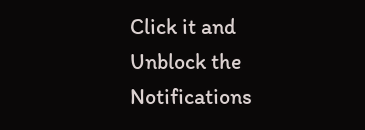Click it and Unblock the Notifications